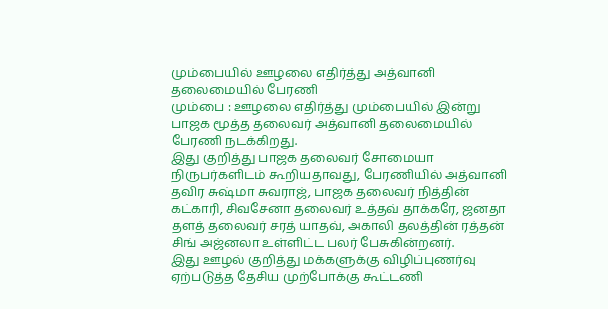மும்பையில் ஊழலை எதிர்த்து அத்வானி தலைமையில் பேரணி
மும்பை : ஊழலை எதிர்த்து மும்பையில் இன்று பாஜக மூத்த தலைவர் அத்வானி தலைமையில் பேரணி நடக்கிறது.
இது குறித்து பாஜக தலைவர் சோமையா நிருபர்களிடம் கூறியதாவது, பேரணியில் அத்வானி தவிர சுஷ்மா சுவராஜ், பாஜக தலைவர் நித்தின் கட்காரி, சிவசேனா தலைவர் உத்தவ் தாக்கரே, ஜனதா தளத் தலைவர் சரத் யாதவ், அகாலி தலத்தின் ரத்தன் சிங் அஜ்னலா உள்ளிட்ட பலர் பேசுகின்றனர்.
இது ஊழல் குறித்து மக்களுக்கு விழிப்புணர்வு ஏற்படுத்த தேசிய முற்போக்கு கூட்டணி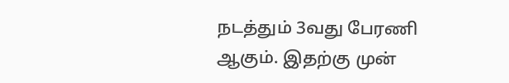நடத்தும் 3வது பேரணி ஆகும். இதற்கு முன்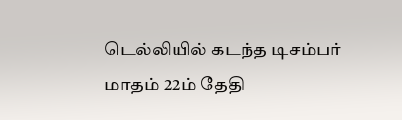டெல்லியில் கடந்த டிசம்பர் மாதம் 22ம் தேதி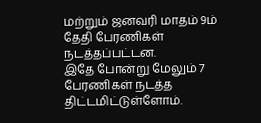மற்றும் ஜனவரி மாதம் 9ம் தேதி பேரணிகள் நடத்தப்பட்டன.
இதே போன்று மேலும் 7 பேரணிகள் நடத்த திட்டமிட்டுள்ளோம்.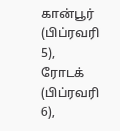கான்பூர் (பிப்ரவரி 5), ரோடக் (பிப்ரவரி 6),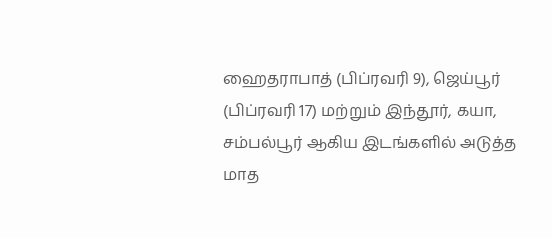ஹைதராபாத் (பிப்ரவரி 9), ஜெய்பூர் (பிப்ரவரி 17) மற்றும் இந்தூர், கயா, சம்பல்பூர் ஆகிய இடங்களில் அடுத்த மாத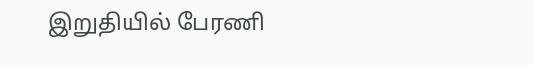இறுதியில் பேரணி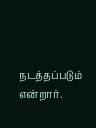நடத்தப்படும் என்றார்.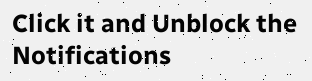Click it and Unblock the Notifications